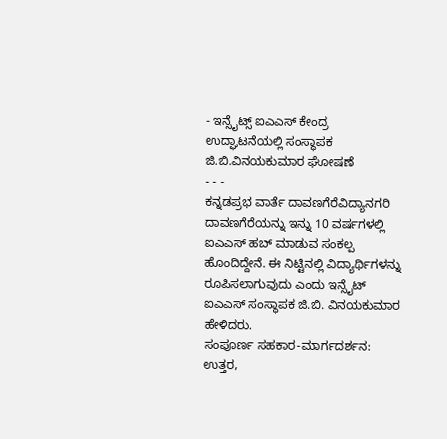- ಇನ್ಸೈಟ್ಸ್ ಐಎಎಸ್ ಕೇಂದ್ರ ಉದ್ಘಾಟನೆಯಲ್ಲಿ ಸಂಸ್ಥಾಪಕ ಜಿ.ಬಿ.ವಿನಯಕುಮಾರ ಘೋಷಣೆ
- - -
ಕನ್ನಡಪ್ರಭ ವಾರ್ತೆ ದಾವಣಗೆರೆವಿದ್ಯಾನಗರಿ ದಾವಣಗೆರೆಯನ್ನು ಇನ್ನು 10 ವರ್ಷಗಳಲ್ಲಿ ಐಎಎಸ್ ಹಬ್ ಮಾಡುವ ಸಂಕಲ್ಪ ಹೊಂದಿದ್ದೇನೆ. ಈ ನಿಟ್ಟಿನಲ್ಲಿ ವಿದ್ಯಾರ್ಥಿಗಳನ್ನು ರೂಪಿಸಲಾಗುವುದು ಎಂದು ಇನ್ಸೈಟ್ ಐಎಎಸ್ ಸಂಸ್ಥಾಪಕ ಜಿ.ಬಿ. ವಿನಯಕುಮಾರ ಹೇಳಿದರು.
ಸಂಪೂರ್ಣ ಸಹಕಾರ-ಮಾರ್ಗದರ್ಶನ:
ಉತ್ತರ,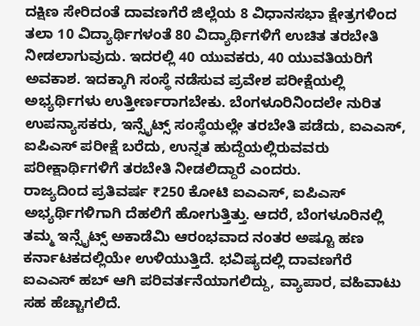ದಕ್ಷಿಣ ಸೇರಿದಂತೆ ದಾವಣಗೆರೆ ಜಿಲ್ಲೆಯ 8 ವಿಧಾನಸಭಾ ಕ್ಷೇತ್ರಗಳಿಂದ ತಲಾ 10 ವಿದ್ಯಾರ್ಥಿಗಳಂತೆ 80 ವಿದ್ಯಾರ್ಥಿಗಳಿಗೆ ಉಚಿತ ತರಬೇತಿ ನೀಡಲಾಗುವುದು. ಇದರಲ್ಲಿ 40 ಯುವಕರು, 40 ಯುವತಿಯರಿಗೆ ಅವಕಾಶ. ಇದಕ್ಕಾಗಿ ಸಂಸ್ಥೆ ನಡೆಸುವ ಪ್ರವೇಶ ಪರೀಕ್ಷೆಯಲ್ಲಿ ಅಭ್ಯರ್ಥಿಗಳು ಉತ್ತೀರ್ಣರಾಗಬೇಕು. ಬೆಂಗಳೂರಿನಿಂದಲೇ ನುರಿತ ಉಪನ್ಯಾಸಕರು, ಇನ್ಸೈಟ್ಸ್ ಸಂಸ್ಥೆಯಲ್ಲೇ ತರಬೇತಿ ಪಡೆದು, ಐಎಎಸ್, ಐಪಿಎಸ್ ಪರೀಕ್ಷೆ ಬರೆದು, ಉನ್ನತ ಹುದ್ದೆಯಲ್ಲಿರುವವರು ಪರೀಕ್ಷಾರ್ಥಿಗಳಿಗೆ ತರಬೇತಿ ನೀಡಲಿದ್ದಾರೆ ಎಂದರು.
ರಾಜ್ಯದಿಂದ ಪ್ರತಿವರ್ಷ ₹250 ಕೋಟಿ ಐಎಎಸ್, ಐಪಿಎಸ್ ಅಭ್ಯರ್ಥಿಗಳಿಗಾಗಿ ದೆಹಲಿಗೆ ಹೋಗುತ್ತಿತ್ತು. ಆದರೆ, ಬೆಂಗಳೂರಿನಲ್ಲಿ ತಮ್ಮ ಇನ್ಸೈಟ್ಸ್ ಅಕಾಡೆಮಿ ಆರಂಭವಾದ ನಂತರ ಅಷ್ಟೂ ಹಣ ಕರ್ನಾಟಕದಲ್ಲಿಯೇ ಉಳಿಯುತ್ತಿದೆ. ಭವಿಷ್ಯದಲ್ಲಿ ದಾವಣಗೆರೆ ಐಎಎಸ್ ಹಬ್ ಆಗಿ ಪರಿವರ್ತನೆಯಾಗಲಿದ್ದು, ವ್ಯಾಪಾರ, ವಹಿವಾಟು ಸಹ ಹೆಚ್ಚಾಗಲಿದೆ.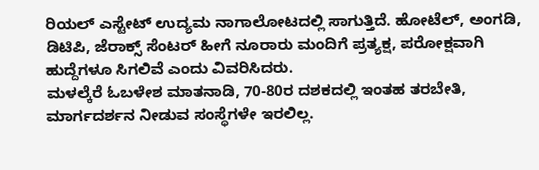ರಿಯಲ್ ಎಸ್ಟೇಟ್ ಉದ್ಯಮ ನಾಗಾಲೋಟದಲ್ಲಿ ಸಾಗುತ್ತಿದೆ. ಹೋಟೆಲ್, ಅಂಗಡಿ, ಡಿಟಿಪಿ, ಜೆರಾಕ್ಸ್ ಸೆಂಟರ್ ಹೀಗೆ ನೂರಾರು ಮಂದಿಗೆ ಪ್ರತ್ಯಕ್ಷ, ಪರೋಕ್ಷವಾಗಿ ಹುದ್ದೆಗಳೂ ಸಿಗಲಿವೆ ಎಂದು ವಿವರಿಸಿದರು.
ಮಳಲ್ಕೆರೆ ಓಬಳೇಶ ಮಾತನಾಡಿ, 70-80ರ ದಶಕದಲ್ಲಿ ಇಂತಹ ತರಬೇತಿ, ಮಾರ್ಗದರ್ಶನ ನೀಡುವ ಸಂಸ್ಥೆಗಳೇ ಇರಲಿಲ್ಲ.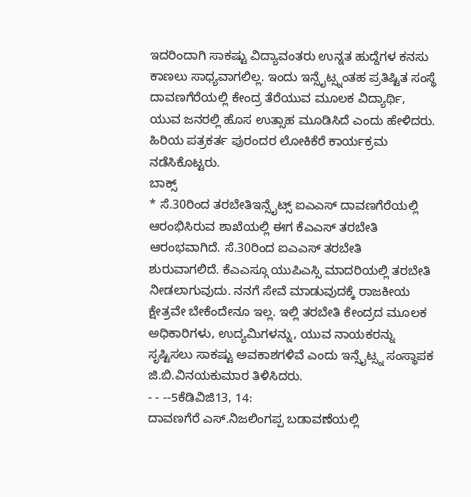ಇದರಿಂದಾಗಿ ಸಾಕಷ್ಟು ವಿದ್ಯಾವಂತರು ಉನ್ನತ ಹುದ್ದೆಗಳ ಕನಸು ಕಾಣಲು ಸಾಧ್ಯವಾಗಲಿಲ್ಲ. ಇಂದು ಇನ್ಸೈಟ್ಸ್ನಂತಹ ಪ್ರತಿಷ್ಟಿತ ಸಂಸ್ಥೆ ದಾವಣಗೆರೆಯಲ್ಲಿ ಕೇಂದ್ರ ತೆರೆಯುವ ಮೂಲಕ ವಿದ್ಯಾರ್ಥಿ, ಯುವ ಜನರಲ್ಲಿ ಹೊಸ ಉತ್ಸಾಹ ಮೂಡಿಸಿದೆ ಎಂದು ಹೇಳಿದರು.
ಹಿರಿಯ ಪತ್ರಕರ್ತ ಪುರಂದರ ಲೋಕಿಕೆರೆ ಕಾರ್ಯಕ್ರಮ ನಡೆಸಿಕೊಟ್ಟರು.
ಬಾಕ್ಸ್
* ಸೆ.30ರಿಂದ ತರಬೇತಿಇನ್ಸೈಟ್ಸ್ ಐಎಎಸ್ ದಾವಣಗೆರೆಯಲ್ಲಿ ಆರಂಭಿಸಿರುವ ಶಾಖೆಯಲ್ಲಿ ಈಗ ಕೆಎಎಸ್ ತರಬೇತಿ ಆರಂಭವಾಗಿದೆ. ಸೆ.30ರಿಂದ ಐಎಎಸ್ ತರಬೇತಿ ಶುರುವಾಗಲಿದೆ. ಕೆಎಎಸ್ಗೂ ಯುಪಿಎಸ್ಸಿ ಮಾದರಿಯಲ್ಲಿ ತರಬೇತಿ ನೀಡಲಾಗುವುದು. ನನಗೆ ಸೇವೆ ಮಾಡುವುದಕ್ಕೆ ರಾಜಕೀಯ ಕ್ಷೇತ್ರವೇ ಬೇಕೆಂದೇನೂ ಇಲ್ಲ. ಇಲ್ಲಿ ತರಬೇತಿ ಕೇಂದ್ರದ ಮೂಲಕ ಅಧಿಕಾರಿಗಳು, ಉದ್ಯಮಿಗಳನ್ನು, ಯುವ ನಾಯಕರನ್ನು ಸೃಷ್ಟಿಸಲು ಸಾಕಷ್ಟು ಅವಕಾಶಗಳಿವೆ ಎಂದು ಇನ್ಸೈಟ್ಸ್ನ ಸಂಸ್ಥಾಪಕ ಜಿ.ಬಿ.ವಿನಯಕುಮಾರ ತಿಳಿಸಿದರು.
- - --5ಕೆಡಿವಿಜಿ13, 14:
ದಾವಣಗೆರೆ ಎಸ್.ನಿಜಲಿಂಗಪ್ಪ ಬಡಾವಣೆಯಲ್ಲಿ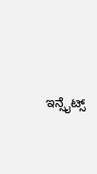ಇನ್ಸೈಟ್ಸ್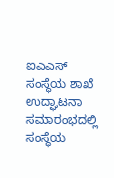ಐಎಎಸ್ ಸಂಸ್ಥೆಯ ಶಾಖೆ ಉದ್ಘಾಟನಾ ಸಮಾರಂಭದಲ್ಲಿ ಸಂಸ್ಥೆಯ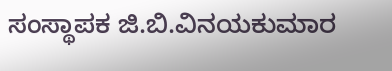ಸಂಸ್ಥಾಪಕ ಜಿ.ಬಿ.ವಿನಯಕುಮಾರ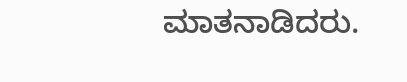ಮಾತನಾಡಿದರು.